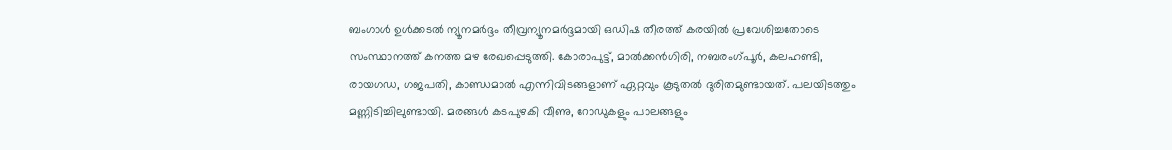ബംഗാൾ ഉൾക്കടൽ ന്യൂനമർദ്ദം തീവ്രന്യൂനമർദ്ദമായി ഒഡിഷ തീരത്ത് കരയിൽ പ്രവേശിച്ചതോടെ സംസ്ഥാനത്ത് കനത്ത മഴ രേഖപ്പെടുത്തി. കോരാപുട്ട്, മാൽക്കൻഗിരി, നബരംഗ്പൂർ, കലഹണ്ടി, രായഗഡ, ഗജപതി, കാണ്ഡമാൽ എന്നിവിടങ്ങളാണ് ഏറ്റവും കൂടുതൽ ദുരിതമുണ്ടായത്. പലയിടത്തും മണ്ണിടിച്ചിലുണ്ടായി. മരങ്ങൾ കടപുഴകി വീണു, റോഡുകളും പാലങ്ങളും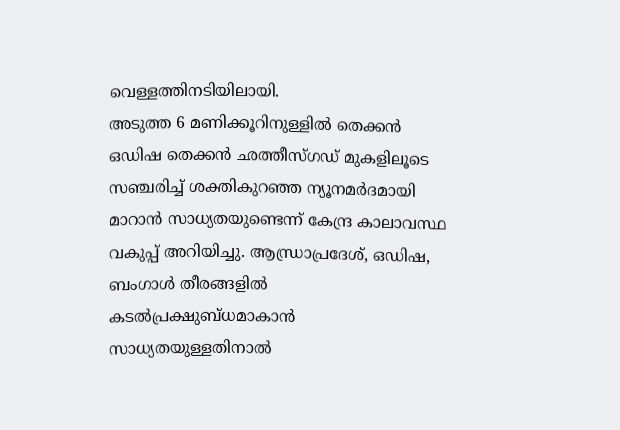വെള്ളത്തിനടിയിലായി.
അടുത്ത 6 മണിക്കൂറിനുള്ളിൽ തെക്കൻ ഒഡിഷ തെക്കൻ ഛത്തീസ്ഗഡ് മുകളിലൂടെ സഞ്ചരിച്ച് ശക്തികുറഞ്ഞ ന്യൂനമർദമായി മാറാൻ സാധ്യതയുണ്ടെന്ന് കേന്ദ്ര കാലാവസ്ഥ വകുപ്പ് അറിയിച്ചു. ആന്ധ്രാപ്രദേശ്, ഒഡിഷ, ബംഗാൾ തീരങ്ങളിൽ കടൽപ്രക്ഷുബ്ധമാകാൻ സാധ്യതയുള്ളതിനാൽ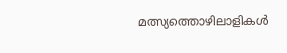മത്സ്യത്തൊഴിലാളികൾ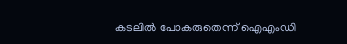കടലിൽ പോകരുതെന്ന് ഐഎംഡി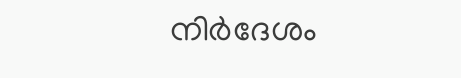നിർദേശം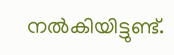നൽകിയിട്ടുണ്ട്.